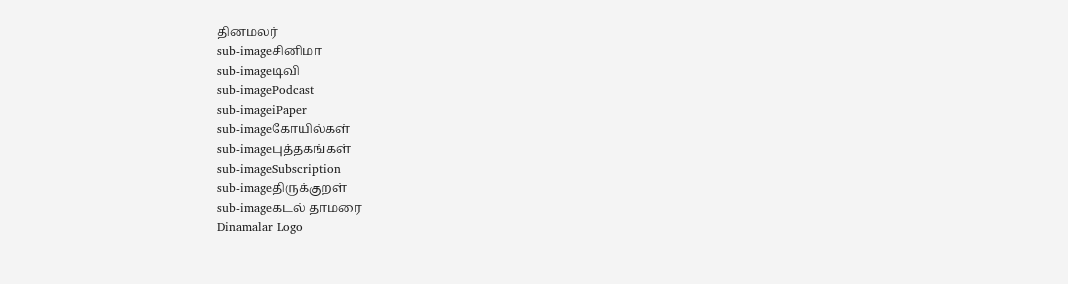தினமலர்
sub-imageசினிமா
sub-imageடிவி
sub-imagePodcast
sub-imageiPaper
sub-imageகோயில்கள்
sub-imageபுத்தகங்கள்
sub-imageSubscription
sub-imageதிருக்குறள்
sub-imageகடல் தாமரை
Dinamalar Logo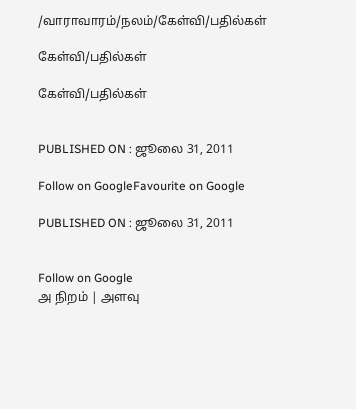/வாராவாரம்/நலம்/கேள்வி/பதில்கள்

கேள்வி/பதில்கள்

கேள்வி/பதில்கள்


PUBLISHED ON : ஜூலை 31, 2011

Follow on GoogleFavourite on Google

PUBLISHED ON : ஜூலை 31, 2011


Follow on Google
அ நிறம் | அளவு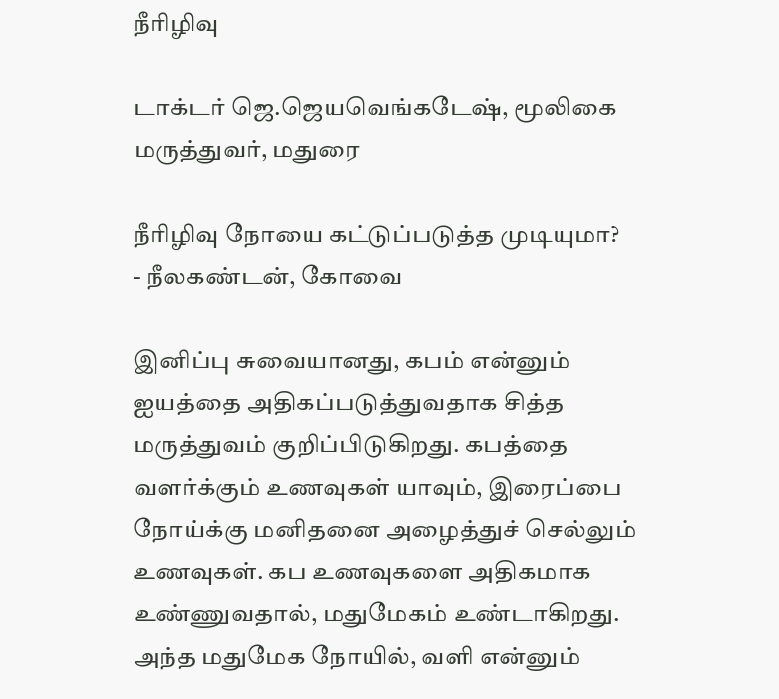நீரிழிவு

டாக்டர் ஜெ.ஜெயவெங்கடேஷ், மூலிகை மருத்துவர், மதுரை

நீரிழிவு நோயை கட்டுப்படுத்த முடியுமா?
- நீலகண்டன், கோவை

இனிப்பு சுவையானது, கபம் என்னும் ஐயத்தை அதிகப்படுத்துவதாக சித்த மருத்துவம் குறிப்பிடுகிறது. கபத்தை வளர்க்கும் உணவுகள் யாவும், இரைப்பை நோய்க்கு மனிதனை அழைத்துச் செல்லும் உணவுகள். கப உணவுகளை அதிகமாக உண்ணுவதால், மதுமேகம் உண்டாகிறது. அந்த மதுமேக நோயில், வளி என்னும்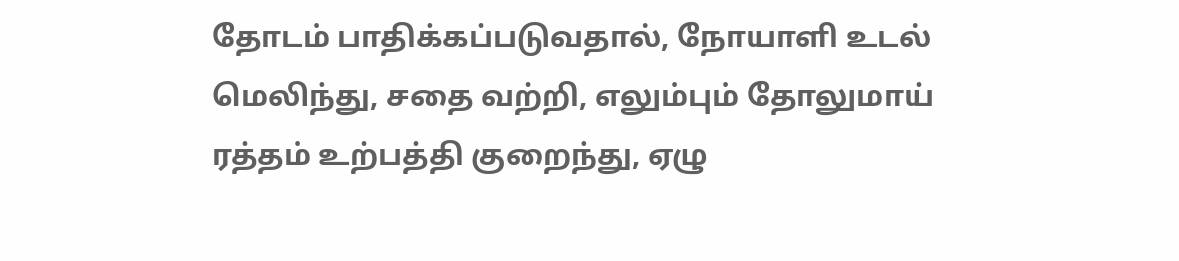தோடம் பாதிக்கப்படுவதால், நோயாளி உடல் மெலிந்து, சதை வற்றி, எலும்பும் தோலுமாய் ரத்தம் உற்பத்தி குறைந்து, ஏழு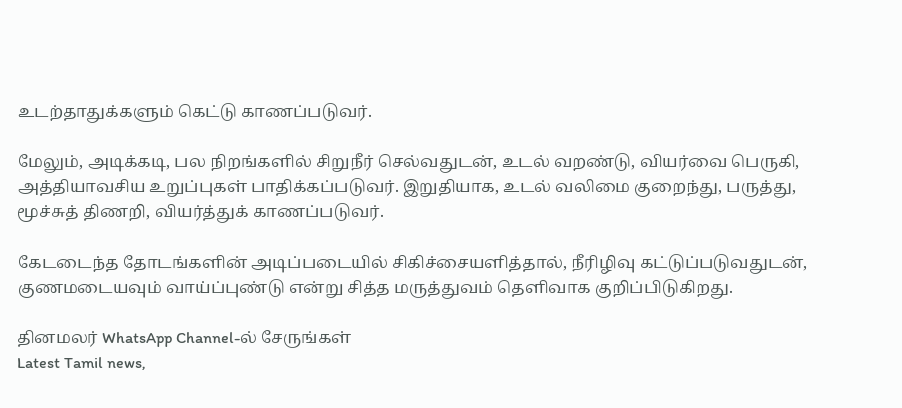உடற்தாதுக்களும் கெட்டு காணப்படுவர்.

மேலும், அடிக்கடி, பல நிறங்களில் சிறுநீர் செல்வதுடன், உடல் வறண்டு, வியர்வை பெருகி, அத்தியாவசிய உறுப்புகள் பாதிக்கப்படுவர். இறுதியாக, உடல் வலிமை குறைந்து, பருத்து, மூச்சுத் திணறி, வியர்த்துக் காணப்படுவர்.

கேடடைந்த தோடங்களின் அடிப்படையில் சிகிச்சையளித்தால், நீரிழிவு கட்டுப்படுவதுடன், குணமடையவும் வாய்ப்புண்டு என்று சித்த மருத்துவம் தெளிவாக குறிப்பிடுகிறது.

தினமலர் WhatsApp Channel-ல் சேருங்கள்
Latest Tamil news,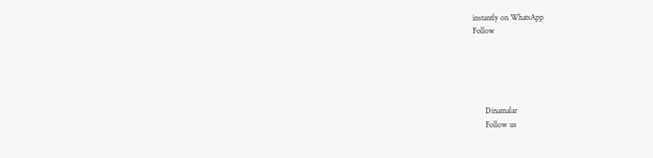instantly on WhatsApp
Follow





      Dinamalar
      Follow us